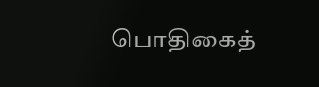பொதிகைத்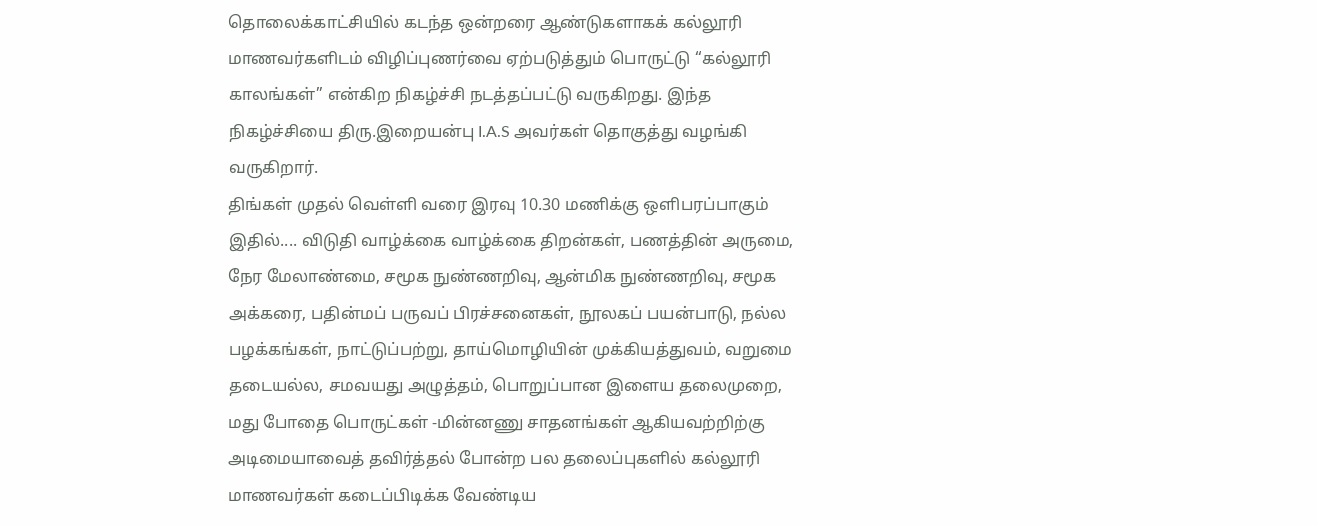தொலைக்காட்சியில் கடந்த ஒன்றரை ஆண்டுகளாகக் கல்லூரி மாணவர்களிடம் விழிப்புணர்வை ஏற்படுத்தும் பொருட்டு “கல்லூரி காலங்கள்” என்கிற நிகழ்ச்சி நடத்தப்பட்டு வருகிறது. இந்த நிகழ்ச்சியை திரு.இறையன்பு I.A.S அவர்கள் தொகுத்து வழங்கி வருகிறார்.
திங்கள் முதல் வெள்ளி வரை இரவு 10.30 மணிக்கு ஒளிபரப்பாகும் இதில்.... விடுதி வாழ்க்கை வாழ்க்கை திறன்கள், பணத்தின் அருமை, நேர மேலாண்மை, சமூக நுண்ணறிவு, ஆன்மிக நுண்ணறிவு, சமூக அக்கரை, பதின்மப் பருவப் பிரச்சனைகள், நூலகப் பயன்பாடு, நல்ல பழக்கங்கள், நாட்டுப்பற்று, தாய்மொழியின் முக்கியத்துவம், வறுமை தடையல்ல, சமவயது அழுத்தம், பொறுப்பான இளைய தலைமுறை, மது போதை பொருட்கள் -மின்னணு சாதனங்கள் ஆகியவற்றிற்கு அடிமையாவைத் தவிர்த்தல் போன்ற பல தலைப்புகளில் கல்லூரி மாணவர்கள் கடைப்பிடிக்க வேண்டிய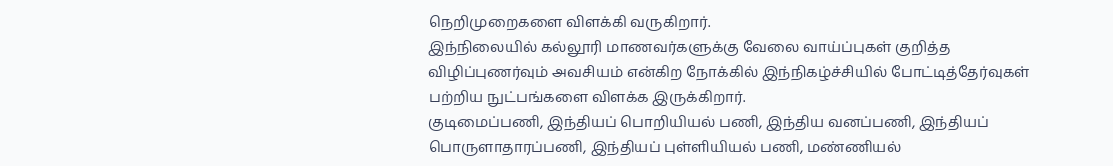நெறிமுறைகளை விளக்கி வருகிறார்.
இந்நிலையில் கல்லூரி மாணவர்களுக்கு வேலை வாய்ப்புகள் குறித்த விழிப்புணர்வும் அவசியம் என்கிற நோக்கில் இந்நிகழ்ச்சியில் போட்டித்தேர்வுகள் பற்றிய நுட்பங்களை விளக்க இருக்கிறார்.
குடிமைப்பணி, இந்தியப் பொறியியல் பணி, இந்திய வனப்பணி, இந்தியப் பொருளாதாரப்பணி, இந்தியப் புள்ளியியல் பணி, மண்ணியல்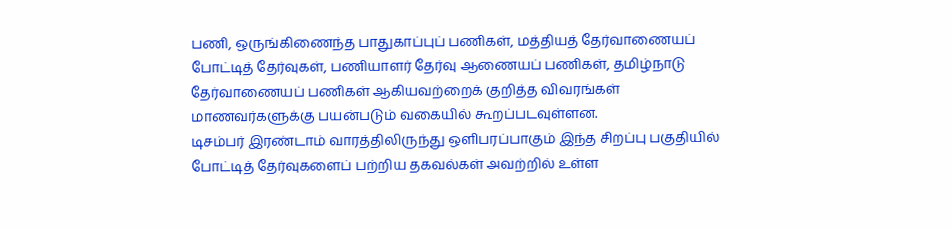பணி, ஒருங்கிணைந்த பாதுகாப்புப் பணிகள், மத்தியத் தேர்வாணையப் போட்டித் தேர்வுகள், பணியாளர் தேர்வு ஆணையப் பணிகள், தமிழ்நாடு தேர்வாணையப் பணிகள் ஆகியவற்றைக் குறித்த விவரங்கள் மாணவர்களுக்கு பயன்படும் வகையில் கூறப்படவுள்ளன.
டிசம்பர் இரண்டாம் வாரத்திலிருந்து ஒளிபரப்பாகும் இந்த சிறப்பு பகுதியில் போட்டித் தேர்வுகளைப் பற்றிய தகவல்கள் அவற்றில் உள்ள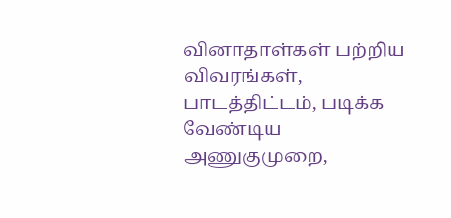வினாதாள்கள் பற்றிய விவரங்கள், பாடத்திட்டம், படிக்க வேண்டிய அணுகுமுறை,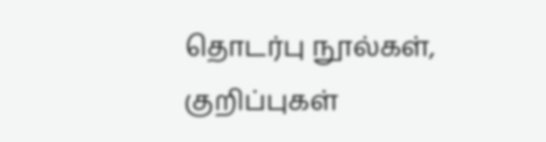தொடர்பு நூல்கள், குறிப்புகள்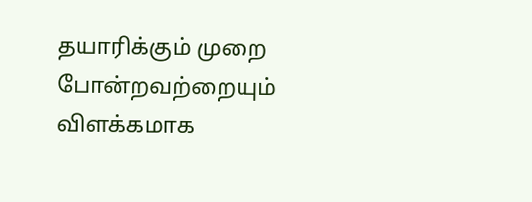தயாரிக்கும் முறை போன்றவற்றையும் விளக்கமாக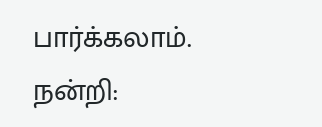பார்க்கலாம்.
நன்றி: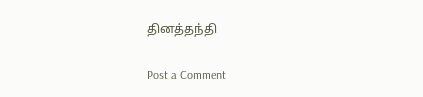தினத்தந்தி

Post a Comment